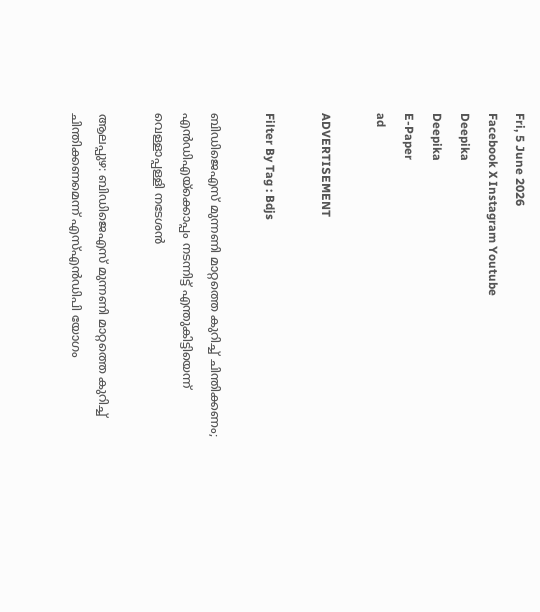Fri, 5 June 2026
Facebook X Instagram Youtube
Deepika
Deepika
E-Paper
ad

ADVERTISEMENT

Filter By Tag : Bdjs

ബിഡിജെഎസ് മുന്നണി മാറ്റത്തെ കുറിച്ച് ചിന്തിക്കണം; എൻഡിഎയ്ക്കൊപ്പം നടന്നിട്ട് എന്തുകിട്ടിയെന്ന് വെള്ളാപ്പള്ളി നടേശൻ

ആലപ്പുഴ: ബിഡിജെഎസ് മുന്നണി മാറ്റത്തെ കുറിച്ച് ചിന്തിക്കണമെന്ന് എസ്എൻഡിപി യോഗം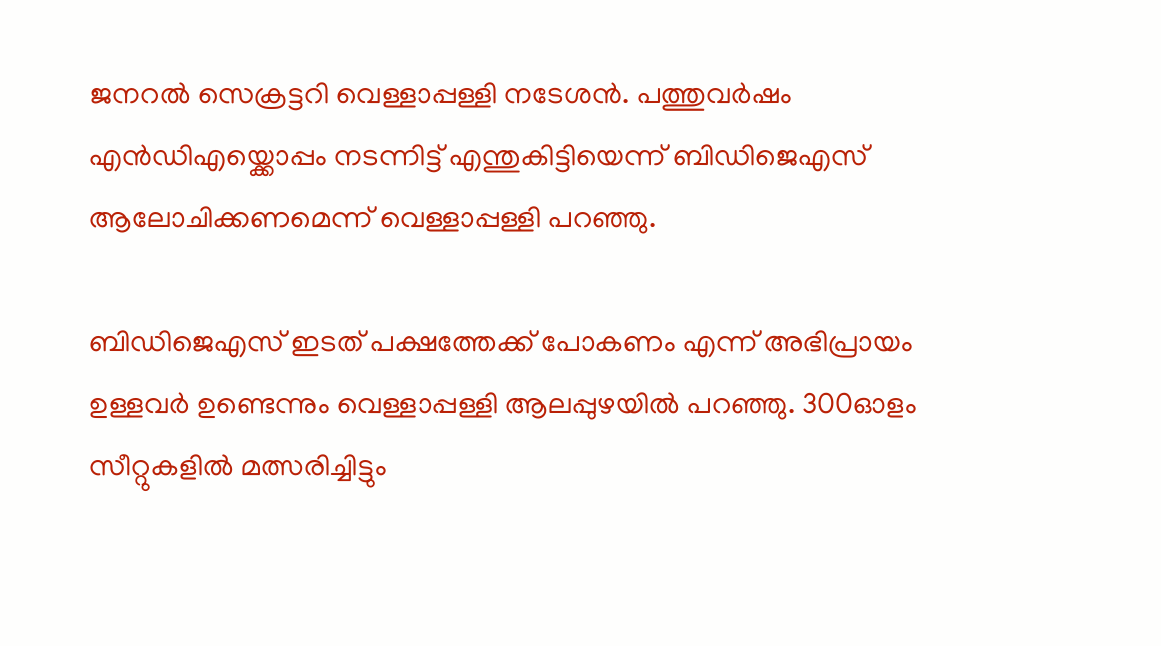ജനറൽ സെക്രട്ടറി വെള്ളാപ്പള്ളി നടേശൻ. പത്തുവർഷം എൻഡിഎയ്ക്കൊപ്പം നടന്നിട്ട് എന്തുകിട്ടിയെന്ന് ബിഡിജെഎസ് ആലോചിക്കണമെന്ന് വെള്ളാപ്പള്ളി പറഞ്ഞു.

ബിഡിജെഎസ് ഇടത് പക്ഷത്തേക്ക് പോകണം എന്ന് അഭിപ്രായം ഉള്ളവർ ഉണ്ടെന്നും വെള്ളാപ്പള്ളി ആലപ്പുഴയിൽ പറഞ്ഞു. 300ഓളം സീറ്റുകളിൽ മത്സരിച്ചിട്ടും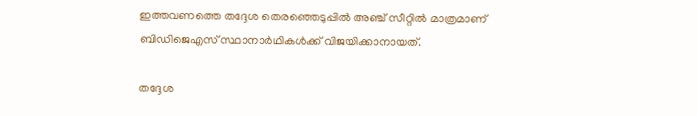ഇത്തവണത്തെ തദ്ദേശ തെരഞ്ഞെടുപ്പിൽ അഞ്ച് സീറ്റിൽ മാത്രമാണ് ബിഡിജെഎസ് സ്ഥാനാർഥികൾക്ക് വിജയിക്കാനായത്.

തദ്ദേശ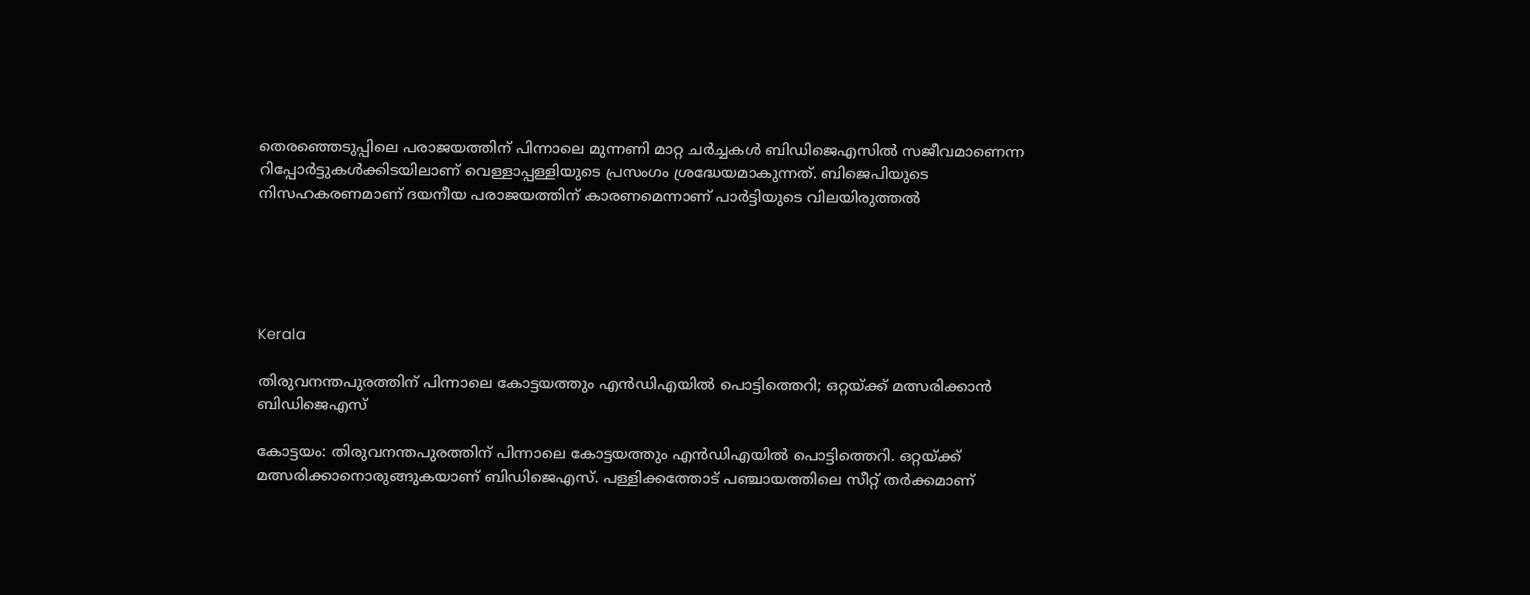തെരഞ്ഞെടുപ്പിലെ ‌പരാജയത്തിന് പിന്നാലെ മുന്നണി മാറ്റ ചർച്ചകൾ ബിഡിജെഎസിൽ സജീവമാണെന്ന റിപ്പോർട്ടുകൾക്കിടയിലാണ് വെള്ളാപ്പള്ളിയുടെ പ്രസംഗം ശ്രദ്ധേയമാകുന്നത്. ബിജെപിയുടെ നിസഹകരണമാണ് ദയനീയ പരാജയത്തിന് കാരണമെന്നാണ് പാർട്ടിയുടെ വിലയിരുത്തൽ





Kerala

തിരുവനന്തപുരത്തിന് പിന്നാലെ കോട്ടയത്തും എൻഡിഎയിൽ പൊട്ടിത്തെറി; ഒറ്റയ്ക്ക് മത്സരിക്കാൻ ബിഡിജെഎസ്

കോട്ടയം: തിരുവനന്തപുരത്തിന് പിന്നാലെ കോട്ടയത്തും എൻഡിഎയിൽ പൊട്ടിത്തെറി. ഒറ്റയ്ക്ക് മത്സരിക്കാനൊരുങ്ങുകയാണ് ബിഡിജെഎസ്. പള്ളിക്കത്തോട് പഞ്ചായത്തിലെ സീറ്റ് തര്‍ക്കമാണ്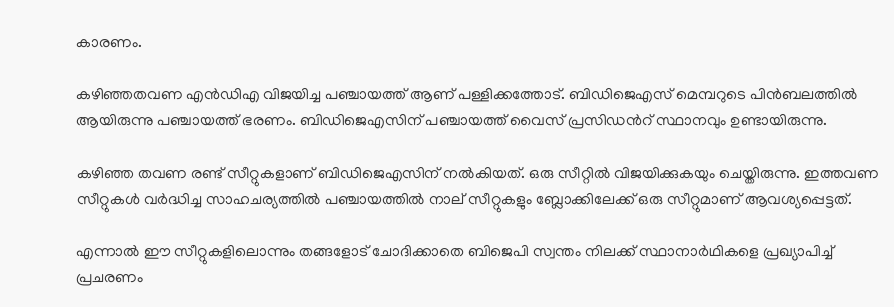കാരണം.

കഴിഞ്ഞതവണ എന്‍ഡിഎ വിജയിച്ച പഞ്ചായത്ത് ആണ് പള്ളിക്കത്തോട്. ബിഡിജെഎസ് മെമ്പറുടെ പിന്‍ബലത്തില്‍ ആയിരുന്നു പഞ്ചായത്ത് ഭരണം. ബിഡിജെഎസിന് പഞ്ചായത്ത് വൈസ് പ്രസിഡന്‍റ് സ്ഥാനവും ഉണ്ടായിരുന്നു.

കഴിഞ്ഞ തവണ രണ്ട് സീറ്റുകളാണ് ബിഡിജെഎസിന് നല്‍കിയത്. ഒരു സീറ്റില്‍ വിജയിക്കുകയും ചെയ്തിരുന്നു. ഇത്തവണ സീറ്റുകള്‍ വര്‍ദ്ധിച്ച സാഹചര്യത്തില്‍ പഞ്ചായത്തില്‍ നാല് സീറ്റുകളും ബ്ലോക്കിലേക്ക് ഒരു സീറ്റുമാണ് ആവശ്യപ്പെട്ടത്.

എന്നാല്‍ ഈ സീറ്റുകളിലൊന്നും തങ്ങളോട് ചോദിക്കാതെ ബിജെപി സ്വന്തം നിലക്ക് സ്ഥാനാര്‍ഥികളെ പ്രഖ്യാപിച്ച് പ്രചരണം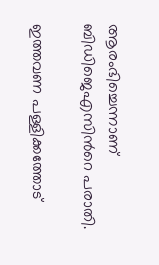ആരംഭിച്ചെന്നാണ് ബിഡിജെഎസിന്‍റെ പരാതി.

ഇത്തവണ പള്ളിക്കത്തോട്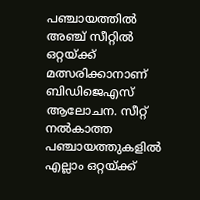പഞ്ചായത്തില്‍ അഞ്ച് സീറ്റില്‍ ഒറ്റയ്ക്ക് മത്സരിക്കാനാണ് ബിഡിജെഎസ് ആലോചന. സീറ്റ് നല്‍കാത്ത പഞ്ചായത്തുകളില്‍ എല്ലാം ഒറ്റയ്ക്ക്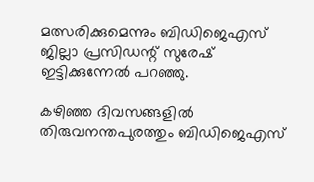മത്സരിക്കുമെന്നും ബിഡിജെഎസ് ജില്ലാ പ്രസിഡന്റ് സുരേഷ് ഇട്ടിക്കുന്നേല്‍ പറഞ്ഞു.

കഴിഞ്ഞ ദിവസങ്ങളിൽ തിരുവനന്തപുരത്തും ബിഡിജെഎസ്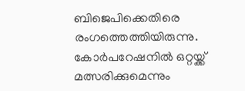ബിജെപിക്കെതിരെ രംഗത്തെത്തിയിരുന്നു. കോർപറേഷനിൽ ഒറ്റയ്ക്ക് മത്സരിക്കുമെന്നും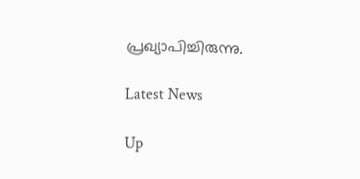പ്രഖ്യാപിച്ചിരുന്നു.

Latest News

Up